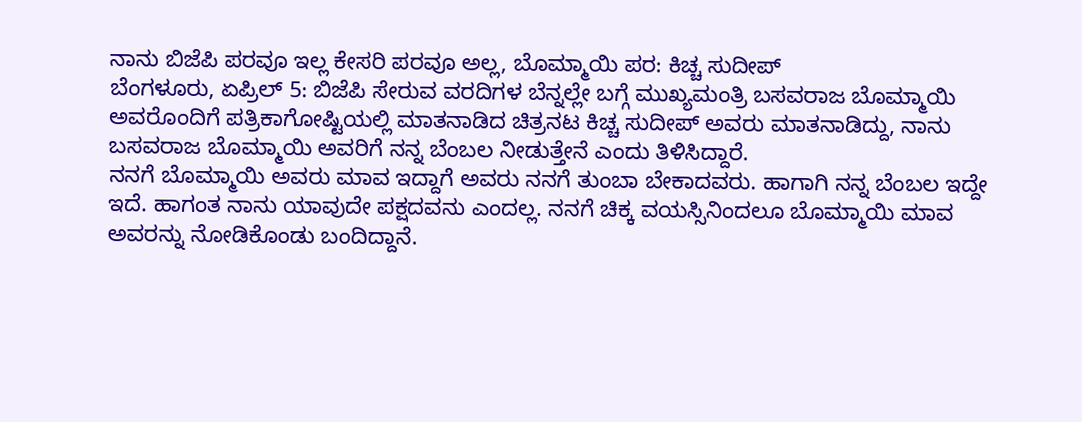ನಾನು ಬಿಜೆಪಿ ಪರವೂ ಇಲ್ಲ ಕೇಸರಿ ಪರವೂ ಅಲ್ಲ, ಬೊಮ್ಮಾಯಿ ಪರ: ಕಿಚ್ಚ ಸುದೀಪ್
ಬೆಂಗಳೂರು, ಏಪ್ರಿಲ್ 5: ಬಿಜೆಪಿ ಸೇರುವ ವರದಿಗಳ ಬೆನ್ನಲ್ಲೇ ಬಗ್ಗೆ ಮುಖ್ಯಮಂತ್ರಿ ಬಸವರಾಜ ಬೊಮ್ಮಾಯಿ ಅವರೊಂದಿಗೆ ಪತ್ರಿಕಾಗೋಷ್ಟಿಯಲ್ಲಿ ಮಾತನಾಡಿದ ಚಿತ್ರನಟ ಕಿಚ್ಚ ಸುದೀಪ್ ಅವರು ಮಾತನಾಡಿದ್ದು, ನಾನು ಬಸವರಾಜ ಬೊಮ್ಮಾಯಿ ಅವರಿಗೆ ನನ್ನ ಬೆಂಬಲ ನೀಡುತ್ತೇನೆ ಎಂದು ತಿಳಿಸಿದ್ದಾರೆ.
ನನಗೆ ಬೊಮ್ಮಾಯಿ ಅವರು ಮಾವ ಇದ್ದಾಗೆ ಅವರು ನನಗೆ ತುಂಬಾ ಬೇಕಾದವರು. ಹಾಗಾಗಿ ನನ್ನ ಬೆಂಬಲ ಇದ್ದೇ ಇದೆ. ಹಾಗಂತ ನಾನು ಯಾವುದೇ ಪಕ್ಷದವನು ಎಂದಲ್ಲ. ನನಗೆ ಚಿಕ್ಕ ವಯಸ್ಸಿನಿಂದಲೂ ಬೊಮ್ಮಾಯಿ ಮಾವ ಅವರನ್ನು ನೋಡಿಕೊಂಡು ಬಂದಿದ್ದಾನೆ.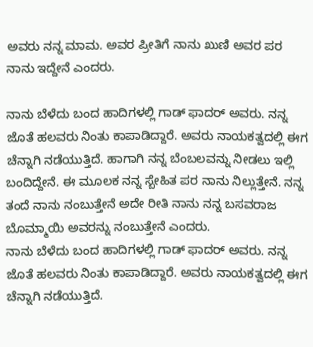ಅವರು ನನ್ನ ಮಾಮ. ಅವರ ಪ್ರೀತಿಗೆ ನಾನು ಖುಣಿ ಅವರ ಪರ ನಾನು ಇದ್ದೇನೆ ಎಂದರು.

ನಾನು ಬೆಳೆದು ಬಂದ ಹಾದಿಗಳಲ್ಲಿ ಗಾಡ್ ಫಾದರ್ ಅವರು. ನನ್ನ ಜೊತೆ ಹಲವರು ನಿಂತು ಕಾಪಾಡಿದ್ದಾರೆ. ಅವರು ನಾಯಕತ್ವದಲ್ಲಿ ಈಗ ಚೆನ್ನಾಗಿ ನಡೆಯುತ್ತಿದೆ. ಹಾಗಾಗಿ ನನ್ನ ಬೆಂಬಲವನ್ನು ನೀಡಲು ಇಲ್ಲಿ ಬಂದಿದ್ದೇನೆ. ಈ ಮೂಲಕ ನನ್ನ ಸ್ಬೇಹಿತ ಪರ ನಾನು ನಿಲ್ಲುತ್ತೇನೆ. ನನ್ನ ತಂದೆ ನಾನು ನಂಬುತ್ತೇನೆ ಅದೇ ರೀತಿ ನಾನು ನನ್ನ ಬಸವರಾಜ ಬೊಮ್ಮಾಯಿ ಅವರನ್ನು ನಂಬುತ್ತೇನೆ ಎಂದರು.
ನಾನು ಬೆಳೆದು ಬಂದ ಹಾದಿಗಳಲ್ಲಿ ಗಾಡ್ ಫಾದರ್ ಅವರು. ನನ್ನ ಜೊತೆ ಹಲವರು ನಿಂತು ಕಾಪಾಡಿದ್ದಾರೆ. ಅವರು ನಾಯಕತ್ವದಲ್ಲಿ ಈಗ ಚೆನ್ನಾಗಿ ನಡೆಯುತ್ತಿದೆ.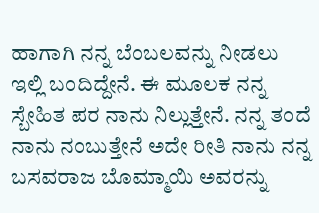ಹಾಗಾಗಿ ನನ್ನ ಬೆಂಬಲವನ್ನು ನೀಡಲು ಇಲ್ಲಿ ಬಂದಿದ್ದೇನೆ. ಈ ಮೂಲಕ ನನ್ನ ಸ್ಬೇಹಿತ ಪರ ನಾನು ನಿಲ್ಲುತ್ತೇನೆ. ನನ್ನ ತಂದೆ ನಾನು ನಂಬುತ್ತೇನೆ ಅದೇ ರೀತಿ ನಾನು ನನ್ನ ಬಸವರಾಜ ಬೊಮ್ಮಾಯಿ ಅವರನ್ನು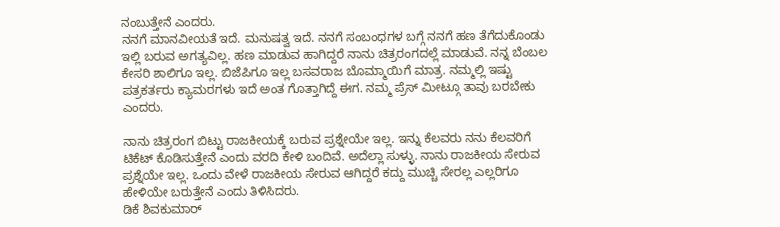ನಂಬುತ್ತೇನೆ ಎಂದರು.
ನನಗೆ ಮಾನವೀಯತೆ ಇದೆ. ಮನುಷತ್ವ ಇದೆ. ನನಗೆ ಸಂಬಂಧಗಳ ಬಗ್ಗೆ ನನಗೆ ಹಣ ತೆಗೆದುಕೊಂಡು ಇಲ್ಲಿ ಬರುವ ಅಗತ್ಯವಿಲ್ಲ. ಹಣ ಮಾಡುವ ಹಾಗಿದ್ದರೆ ನಾನು ಚಿತ್ರರಂಗದಲ್ಲೆ ಮಾಡುವೆ. ನನ್ನ ಬೆಂಬಲ ಕೇಸರಿ ಶಾಲಿಗೂ ಇಲ್ಲ. ಬಿಜೆಪಿಗೂ ಇಲ್ಲ ಬಸವರಾಜ ಬೊಮ್ಮಾಯಿಗೆ ಮಾತ್ರ. ನಮ್ಮಲ್ಲಿ ಇಷ್ಟು ಪತ್ರಕರ್ತರು ಕ್ಯಾಮರಗಳು ಇದೆ ಅಂತ ಗೊತ್ತಾಗಿದ್ದೆ ಈಗ. ನಮ್ಮ ಪ್ರೆಸ್ ಮೀಟ್ಗೂ ತಾವು ಬರಬೇಕು ಎಂದರು.

ನಾನು ಚಿತ್ರರಂಗ ಬಿಟ್ಟು ರಾಜಕೀಯಕ್ಕೆ ಬರುವ ಪ್ರಶ್ನೇಯೇ ಇಲ್ಲ. ಇನ್ನು ಕೆಲವರು ನನು ಕೆಲವರಿಗೆ ಟಿಕೆಟ್ ಕೊಡಿಸುತ್ತೇನೆ ಎಂದು ವರದಿ ಕೇಳಿ ಬಂದಿವೆ. ಅದೆಲ್ಲಾ ಸುಳ್ಳು. ನಾನು ರಾಜಕೀಯ ಸೇರುವ ಪ್ರಶ್ನೆಯೇ ಇಲ್ಲ. ಒಂದು ವೇಳೆ ರಾಜಕೀಯ ಸೇರುವ ಆಗಿದ್ದರೆ ಕದ್ದು ಮುಚ್ಚಿ ಸೇರಲ್ಲ ಎಲ್ಲರಿಗೂ ಹೇಳಿಯೇ ಬರುತ್ತೇನೆ ಎಂದು ತಿಳಿಸಿದರು.
ಡಿಕೆ ಶಿವಕುಮಾರ್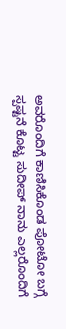ಅವರೊಂದಿಗೆ ಕಾಣಿಸಿಕೊಂಡ ಪೋಟೋ ಬಗ್ಗೆ ಸ್ಪಷ್ಟನೆ ಕೊಟ್ಟ ಸುದೀಪ್ ನಾನು ಎಲ್ಲರೊಂದಿಗೆ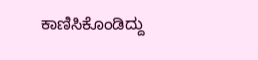ಕಾಣಿಸಿಕೊಂಡಿದ್ದು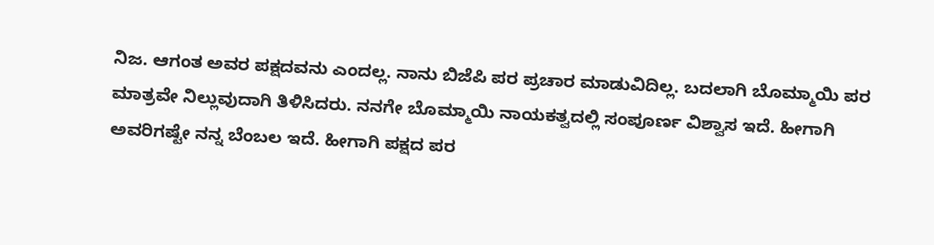ನಿಜ. ಆಗಂತ ಅವರ ಪಕ್ಷದವನು ಎಂದಲ್ಲ. ನಾನು ಬಿಜೆಪಿ ಪರ ಪ್ರಚಾರ ಮಾಡುವಿದಿಲ್ಲ. ಬದಲಾಗಿ ಬೊಮ್ಮಾಯಿ ಪರ ಮಾತ್ರವೇ ನಿಲ್ಲುವುದಾಗಿ ತಿಳಿಸಿದರು. ನನಗೇ ಬೊಮ್ಮಾಯಿ ನಾಯಕತ್ವದಲ್ಲಿ ಸಂಪೂರ್ಣ ವಿಶ್ವಾಸ ಇದೆ. ಹೀಗಾಗಿ ಅವರಿಗಷ್ಟೇ ನನ್ನ ಬೆಂಬಲ ಇದೆ. ಹೀಗಾಗಿ ಪಕ್ಷದ ಪರ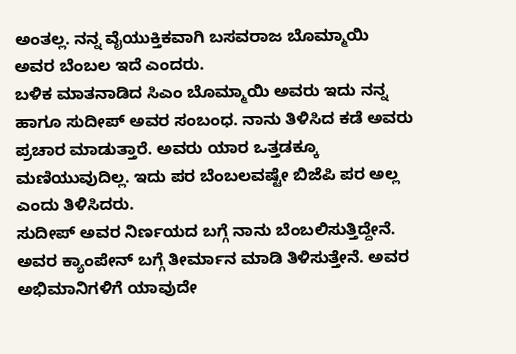ಅಂತಲ್ಲ. ನನ್ನ ವೈಯುಕ್ತಿಕವಾಗಿ ಬಸವರಾಜ ಬೊಮ್ಮಾಯಿ ಅವರ ಬೆಂಬಲ ಇದೆ ಎಂದರು.
ಬಳಿಕ ಮಾತನಾಡಿದ ಸಿಎಂ ಬೊಮ್ಮಾಯಿ ಅವರು ಇದು ನನ್ನ ಹಾಗೂ ಸುದೀಪ್ ಅವರ ಸಂಬಂಧ. ನಾನು ತಿಳಿಸಿದ ಕಡೆ ಅವರು ಪ್ರಚಾರ ಮಾಡುತ್ತಾರೆ. ಅವರು ಯಾರ ಒತ್ತಡಕ್ಕೂ ಮಣಿಯುವುದಿಲ್ಲ. ಇದು ಪರ ಬೆಂಬಲವಷ್ಟೇ ಬಿಜೆಪಿ ಪರ ಅಲ್ಲ ಎಂದು ತಿಳಿಸಿದರು.
ಸುದೀಪ್ ಅವರ ನಿರ್ಣಯದ ಬಗ್ಗೆ ನಾನು ಬೆಂಬಲಿಸುತ್ತಿದ್ದೇನೆ. ಅವರ ಕ್ಯಾಂಪೇನ್ ಬಗ್ಗೆ ತೀರ್ಮಾನ ಮಾಡಿ ತಿಳಿಸುತ್ತೇನೆ. ಅವರ ಅಭಿಮಾನಿಗಳಿಗೆ ಯಾವುದೇ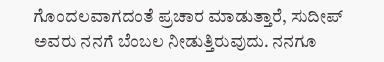ಗೊಂದಲವಾಗದಂತೆ ಪ್ರಚಾರ ಮಾಡುತ್ತಾರೆ, ಸುದೀಪ್ ಅವರು ನನಗೆ ಬೆಂಬಲ ನೀಡುತ್ತಿರುವುದು. ನನಗೂ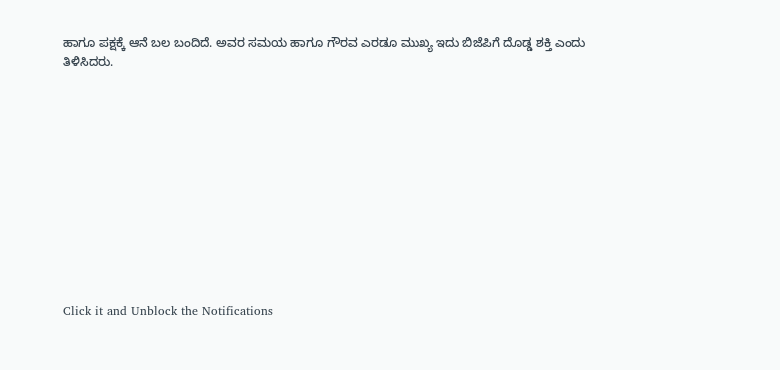ಹಾಗೂ ಪಕ್ಷಕ್ಕೆ ಆನೆ ಬಲ ಬಂದಿದೆ. ಅವರ ಸಮಯ ಹಾಗೂ ಗೌರವ ಎರಡೂ ಮುಖ್ಯ ಇದು ಬಿಜೆಪಿಗೆ ದೊಡ್ಡ ಶಕ್ತಿ ಎಂದು ತಿಳಿಸಿದರು.












Click it and Unblock the Notifications